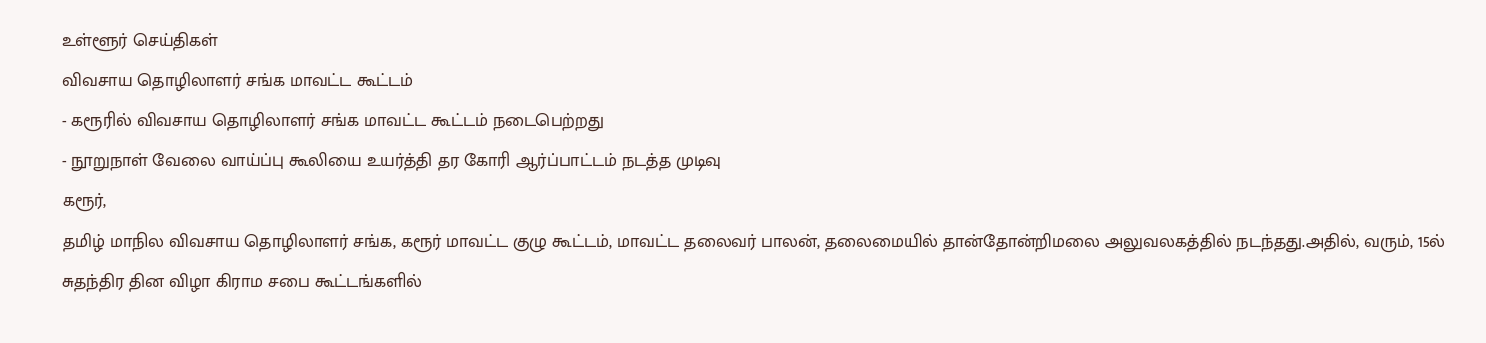உள்ளூர் செய்திகள்
விவசாய தொழிலாளர் சங்க மாவட்ட கூட்டம்
- கரூரில் விவசாய தொழிலாளர் சங்க மாவட்ட கூட்டம் நடைபெற்றது
- நூறுநாள் வேலை வாய்ப்பு கூலியை உயர்த்தி தர கோரி ஆர்ப்பாட்டம் நடத்த முடிவு
கரூர்,
தமிழ் மாநில விவசாய தொழிலாளர் சங்க, கரூர் மாவட்ட குழு கூட்டம், மாவட்ட தலைவர் பாலன், தலைமையில் தான்தோன்றிமலை அலுவலகத்தில் நடந்தது.அதில், வரும், 15ல் சுதந்திர தின விழா கிராம சபை கூட்டங்களில்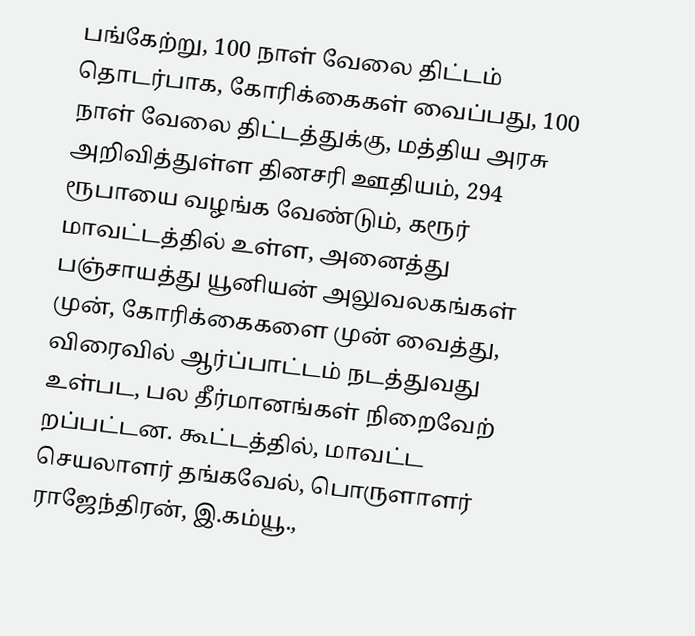பங்கேற்று, 100 நாள் வேலை திட்டம் தொடர்பாக, கோரிக்கைகள் வைப்பது, 100 நாள் வேலை திட்டத்துக்கு, மத்திய அரசு அறிவித்துள்ள தினசரி ஊதியம், 294 ரூபாயை வழங்க வேண்டும், கரூர் மாவட்டத்தில் உள்ள, அனைத்து பஞ்சாயத்து யூனியன் அலுவலகங்கள் முன், கோரிக்கைகளை முன் வைத்து, விரைவில் ஆர்ப்பாட்டம் நடத்துவது உள்பட, பல தீர்மானங்கள் நிறைவேற் றப்பட்டன. கூட்டத்தில், மாவட்ட செயலாளர் தங்கவேல், பொருளாளர் ராஜேந்திரன், இ.கம்யூ.,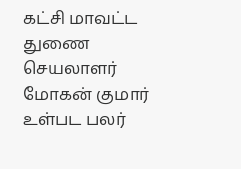கட்சி மாவட்ட துணை செயலாளர் மோகன் குமார் உள்பட பலர்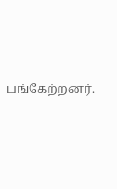பங்கேற்றனர்.